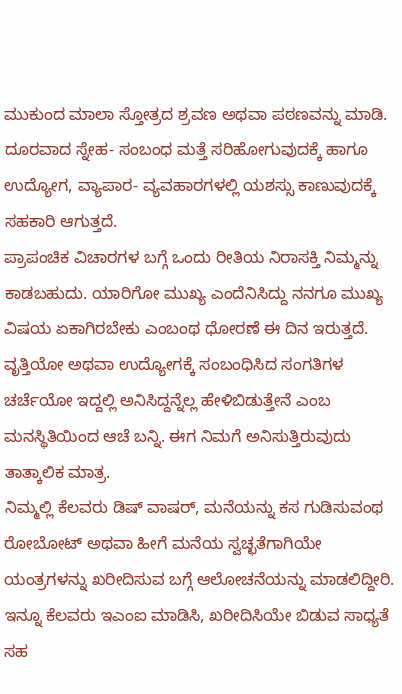ಮುಕುಂದ ಮಾಲಾ ಸ್ತೋತ್ರದ ಶ್ರವಣ ಅಥವಾ ಪಠಣವನ್ನು ಮಾಡಿ. ದೂರವಾದ ಸ್ನೇಹ- ಸಂಬಂಧ ಮತ್ತೆ ಸರಿಹೋಗುವುದಕ್ಕೆ ಹಾಗೂ ಉದ್ಯೋಗ, ವ್ಯಾಪಾರ- ವ್ಯವಹಾರಗಳಲ್ಲಿ ಯಶಸ್ಸು ಕಾಣುವುದಕ್ಕೆ ಸಹಕಾರಿ ಆಗುತ್ತದೆ.
ಪ್ರಾಪಂಚಿಕ ವಿಚಾರಗಳ ಬಗ್ಗೆ ಒಂದು ರೀತಿಯ ನಿರಾಸಕ್ತಿ ನಿಮ್ಮನ್ನು ಕಾಡಬಹುದು. ಯಾರಿಗೋ ಮುಖ್ಯ ಎಂದೆನಿಸಿದ್ದು ನನಗೂ ಮುಖ್ಯ ವಿಷಯ ಏಕಾಗಿರಬೇಕು ಎಂಬಂಥ ಧೋರಣೆ ಈ ದಿನ ಇರುತ್ತದೆ. ವೃತ್ತಿಯೋ ಅಥವಾ ಉದ್ಯೋಗಕ್ಕೆ ಸಂಬಂಧಿಸಿದ ಸಂಗತಿಗಳ ಚರ್ಚೆಯೋ ಇದ್ದಲ್ಲಿ ಅನಿಸಿದ್ದನ್ನೆಲ್ಲ ಹೇಳಿಬಿಡುತ್ತೇನೆ ಎಂಬ ಮನಸ್ಥಿತಿಯಿಂದ ಆಚೆ ಬನ್ನಿ. ಈಗ ನಿಮಗೆ ಅನಿಸುತ್ತಿರುವುದು ತಾತ್ಕಾಲಿಕ ಮಾತ್ರ.
ನಿಮ್ಮಲ್ಲಿ ಕೆಲವರು ಡಿಷ್ ವಾಷರ್, ಮನೆಯನ್ನು ಕಸ ಗುಡಿಸುವಂಥ ರೋಬೋಟ್ ಅಥವಾ ಹೀಗೆ ಮನೆಯ ಸ್ವಚ್ಛತೆಗಾಗಿಯೇ ಯಂತ್ರಗಳನ್ನು ಖರೀದಿಸುವ ಬಗ್ಗೆ ಆಲೋಚನೆಯನ್ನು ಮಾಡಲಿದ್ದೀರಿ. ಇನ್ನೂ ಕೆಲವರು ಇಎಂಐ ಮಾಡಿಸಿ, ಖರೀದಿಸಿಯೇ ಬಿಡುವ ಸಾಧ್ಯತೆ ಸಹ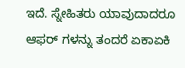ಇದೆ. ಸ್ನೇಹಿತರು ಯಾವುದಾದರೂ ಆಫರ್ ಗಳನ್ನು ತಂದರೆ ಏಕಾಏಕಿ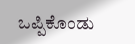ಒಪ್ಪಿಕೊಂಡು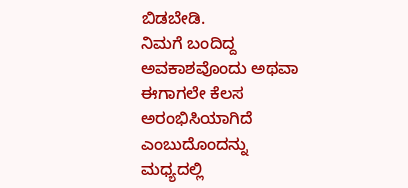ಬಿಡಬೇಡಿ.
ನಿಮಗೆ ಬಂದಿದ್ದ ಅವಕಾಶವೊಂದು ಅಥವಾ ಈಗಾಗಲೇ ಕೆಲಸ ಅರಂಭಿಸಿಯಾಗಿದೆ ಎಂಬುದೊಂದನ್ನು ಮಧ್ಯದಲ್ಲಿ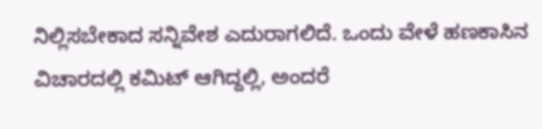ನಿಲ್ಲಿಸಬೇಕಾದ ಸನ್ನಿವೇಶ ಎದುರಾಗಲಿದೆ. ಒಂದು ವೇಳೆ ಹಣಕಾಸಿನ ವಿಚಾರದಲ್ಲಿ ಕಮಿಟ್ ಆಗಿದ್ದಲ್ಲಿ, ಅಂದರೆ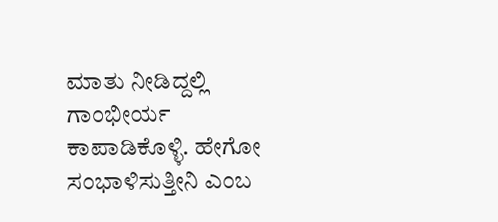ಮಾತು ನೀಡಿದ್ದಲ್ಲಿ ಗಾಂಭೀರ್ಯ ಕಾಪಾಡಿಕೊಳ್ಳಿ. ಹೇಗೋ ಸಂಭಾಳಿಸುತ್ತೀನಿ ಎಂಬ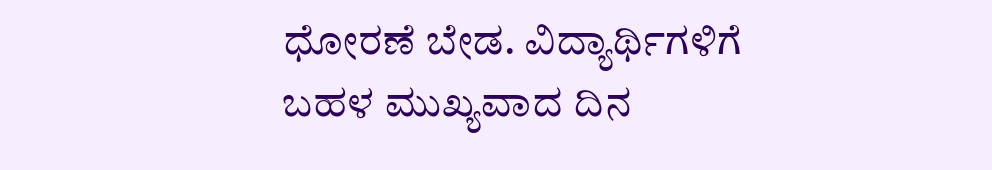ಧೋರಣೆ ಬೇಡ. ವಿದ್ಯಾರ್ಥಿಗಳಿಗೆ ಬಹಳ ಮುಖ್ಯವಾದ ದಿನ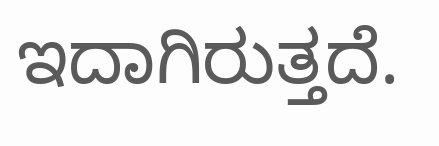ಇದಾಗಿರುತ್ತದೆ.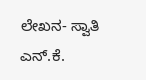ಲೇಖನ- ಸ್ವಾತಿ ಎನ್.ಕೆ.